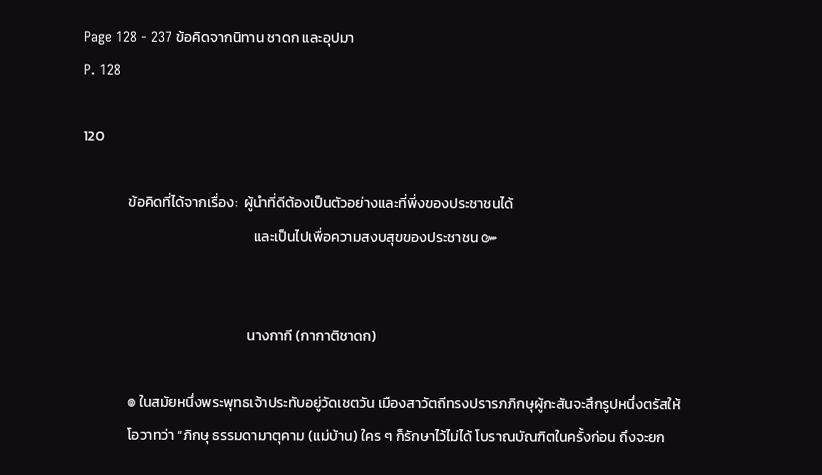Page 128 - 237 ข้อคิดจากนิทาน ชาดก และอุปมา
P. 128

120

              ข้อคิดที่ได้จากเรื่อง:  ผู้นำที่ดีต้องเป็นตัวอย่างและที่พี่งของประชาชนได้
                                                     และเป็นไปเพื่อความสงบสุขของประชาชน ๛


                                                   นางกากี (กากาติชาดก)

              ๏ ในสมัยหนึ่งพระพุทธเจ้าประทับอยู่วัดเชตวัน เมืองสาวัตถีทรงปรารภภิกษุผู้กะสันจะสึกรูปหนึ่งตรัสให้
              โอวาทว่า “ภิกษุ ธรรมดามาตุคาม (แม่บ้าน) ใคร ๆ ก็รักษาไว้ไม่ได้ โบราณบัณฑิตในครั้งก่อน ถึงจะยก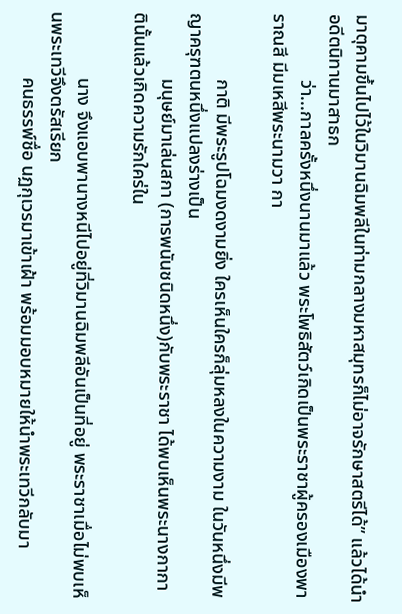มาตุคามขึ้นไปไว้ในวิมานฉิมพลีในท่ามกลางมหาสมุทรก็ไม่อาจรักษาสตรีได้” แล้วได้นำอดีตนิทานมาสาธก
              ว่า...กาลครั้งหนึ่งนานมาแล้ว พระโพธิสัตว์เกิดเป็นพระราชาผู้ครองเมืองพาราณสี มีมเหสีพระนามวา กา

              กาติ มีพระรูปโฉมงดงามยิ่ง ใครเห็นใครก็ลุ่มหลงในความงาม ในวันหนึ่งมีพญาครุฑตนหนึ่งแปลงร่างเป็น
              มนุษย์มาเล่นสกา (การพนันชนิดหนึ่ง)กับพระราชา ได้พบเห็นพระนางกากาตินั้นแล้วเกิดความรักใคร่ใน

              นาง จึงแอบพานางหนีไปอยู่ที่วิมานฉิมพลีอันเป็นที่อยู่ พระราชาเมื่อไม่พบเห็นพระเทวีจึงตรัสเรียก
              คนธรรพ์ชื่อ นฏกุเวรมาเข้าเฝ้า พร้อมมอบหมายให้นำพระเทวีกลับมา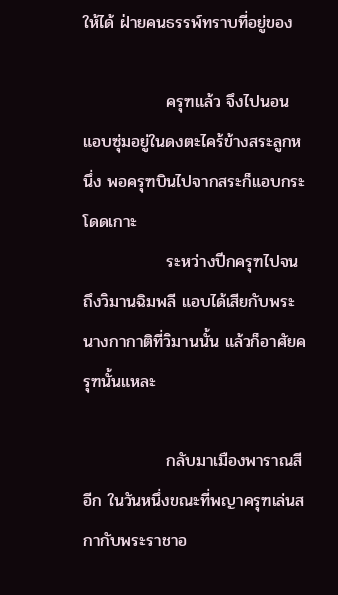ให้ได้ ฝ่ายคนธรรพ์ทราบที่อยู่ของ

              ครุฑแล้ว จึงไปนอนแอบซุ่มอยู่ในดงตะไคร้ข้างสระลูกหนึ่ง พอครุฑบินไปจากสระก็แอบกระโดดเกาะ
              ระหว่างปีกครุฑไปจนถึงวิมานฉิมพลี แอบได้เสียกับพระนางกากาติที่วิมานนั้น แล้วก็อาศัยครุฑนั้นแหละ

              กลับมาเมืองพาราณสีอีก ในวันหนึ่งขณะที่พญาครุฑเล่นสกากับพระราชาอ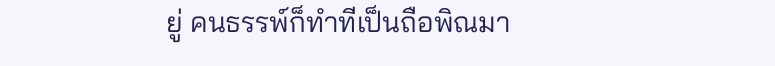ยู่ คนธรรพ์ก็ทำทีเป็นถือพิณมา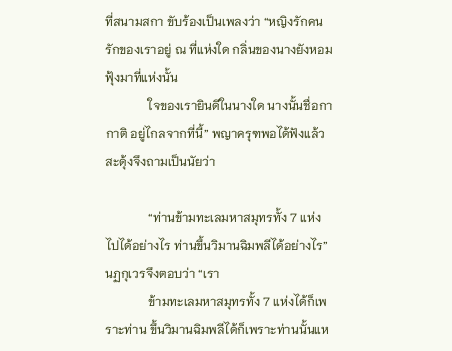ที่สนามสกา ขับร้องเป็นเพลงว่า “หญิงรักคนรักของเราอยู่ ณ ที่แห่งใด กลิ่นของนางยังหอมฟุ้งมาที่แห่งนั้น
              ใจของเรายินดีในนางใด นางนั้นชื่อกากาติ อยู่ไกลจากที่นี้” พญาครุฑพอได้ฟังแล้วสะดุ้งจึงถามเป็นนัยว่า

              “ท่านข้ามทะเลมหาสมุทรทั้ง 7 แห่งไปได้อย่างไร ท่านขึ้นวิมานฉิมพลีได้อย่างไร” นฏกุเวรจึงตอบว่า “เรา
              ข้ามทะเลมหาสมุทรทั้ง 7 แห่งได้ก็เพราะท่าน ขึ้นวิมานฉิมพลีได้ก็เพราะท่านนั้นแห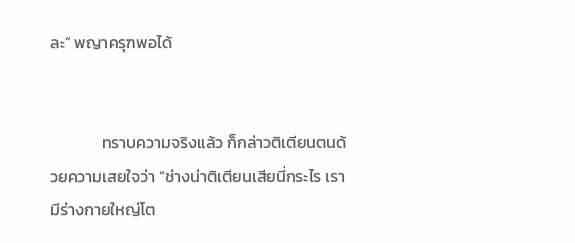ละ” พญาครุฑพอได้


              ทราบความจริงแล้ว ก็กล่าวติเตียนตนด้วยความเสยใจว่า “ช่างน่าติเตียนเสียนี่กระไร เรามีร่างกายใหญ่โต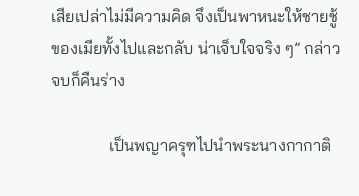เสียเปล่าไม่มีความคิด จึงเป็นพาหนะให้ชายชู้ของเมียทั้งไปและกลับ น่าเจ็บใจจริง ๆ” กล่าวจบก็คืนร่าง

              เป็นพญาครุฑไปนำพระนางกากาติ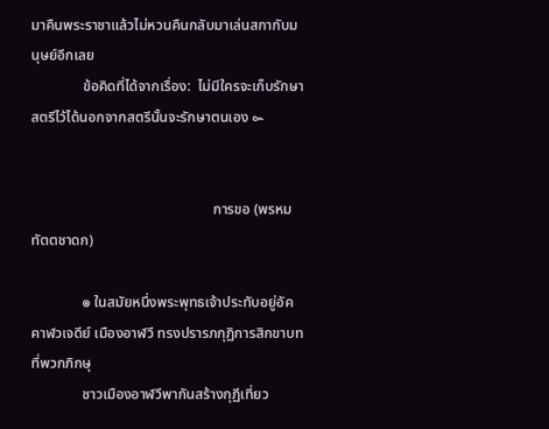มาคืนพระราชาแล้วไม่หวนคืนกลับมาเล่นสกากับมนุษย์อีกเลย
              ข้อคิดที่ได้จากเรื่อง:  ไม่มีใครจะเก็บรักษาสตรีไว้ได้นอกจากสตรีนั้นจะรักษาตนเอง ๛


                                                  การขอ (พรหมทัตตชาดก)

              ๏ ในสมัยหนึ่งพระพุทธเจ้าประทับอยู่อัคคาฬวเจดีย์ เมืองอาฬวี ทรงปรารภกุฏิการสิกขาบทที่พวกภิกษุ
              ชาวเมืองอาฬวีพากันสร้างกุฏีเที่ยว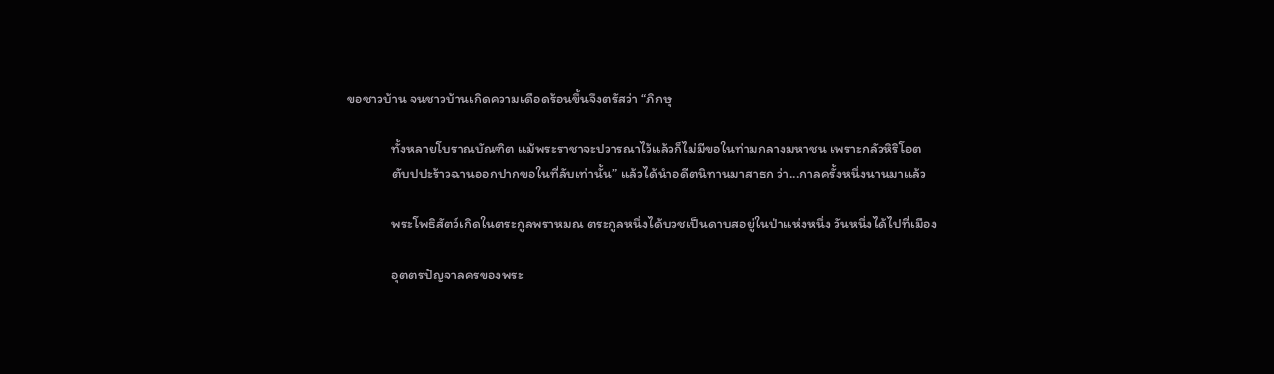ขอชาวบ้าน จนชาวบ้านเกิดความเดือดร้อนขึ้นจึงตรัสว่า “ภิกษุ

              ทั้งหลายโบราณบัณฑิต แม้พระราชาจะปวารณาไว้แล้วก็ไม่มีขอในท่ามกลางมหาชน เพราะกลัวหิริโอต
              ตับปปะร้าวฉานออกปากขอในที่ลับเท่านั้น” แล้วได้นำอดีตนิทานมาสาธก ว่า...กาลครั้งหนึ่งนานมาแล้ว

              พระโพธิสัตว์เกิดในตระกูลพราหมณ ตระกูลหนึ่งได้บวชเป็นดาบสอยู่ในป่าแห่งหนึ่ง วันหนึ่งได้ไปที่เมือง

              อุตตรปัญจาลครของพระ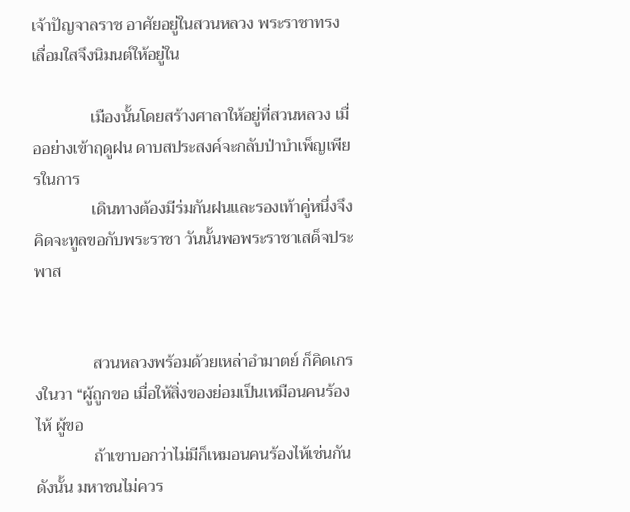เจ้าปัญจาลราช อาศัยอยู่ในสวนหลวง พระราชาทรงเลื่อมใสจึงนิมนต์ให้อยู่ใน

              เมืองนั้นโดยสร้างศาลาให้อยู่ที่สวนหลวง เมื่ออย่างเข้าฤดูฝน ดาบสประสงค์จะกลับป่าบำเพ็ญเพียรในการ
              เดินทางต้องมีร่มกันฝนและรองเท้าคู่หนึ่งจึงคิดจะทูลขอกับพระราชา วันนั้นพอพระราชาเสด็จประพาส


              สวนหลวงพร้อมด้วยเหล่าอำมาตย์ ก็คิดเกรงในวา “ผู้ถูกขอ เมื่อให้สิ่งของย่อมเป็นเหมือนคนร้องไห้ ผู้ขอ
              ถ้าเขาบอกว่าไม่มีก็เหมอนคนร้องไห้เช่นกัน ดังนั้น มหาชนไม่ควร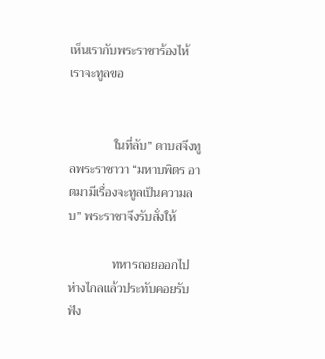เห็นเรากับพระราชาร้องไห้ เราจะทูลขอ


              ในที่ลับ” ดาบสจึงทูลพระราชาวา “มหาบพิตร อาตมามีเรื่องจะทูลเป็นความลบ” พระราชาจึงรับสั่งให้

              ทหารถอยออกไป ห่างไกลแล้วประทับคอยรับฟัง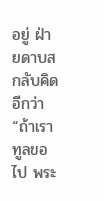อยู่ ฝ่ายดาบสกลับคิดอีกว่า “ถ้าเราทูลขอไป พระ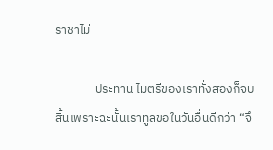ราชาไม่

              ประทาน ไมตรีของเราทั่งสองก็จบสิ้นเพราะฉะนั้นเราทูลขอในวันอื่นดีกว่า “จึ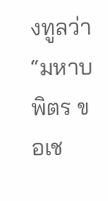งทูลว่า “มหาบพิตร ขอเช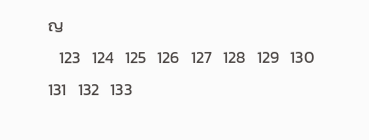ญ
   123   124   125   126   127   128   129   130   131   132   133